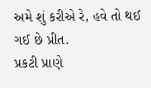અમે શું કરીએ રે, હવે તો થઈ ગઈ છે પ્રીત.
પ્રકટી પ્રાણે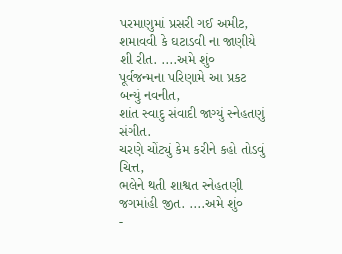પરમાણુમાં પ્રસરી ગઈ અમીટ,
શમાવવી કે ઘટાડવી ના જાણીયે શી રીત. ....અમે શું०
પૂર્વજન્મના પરિણામે આ પ્રકટ બન્યું નવનીત,
શાંત સ્વાદુ સંવાદી જાગ્યું સ્નેહતણું સંગીત.
ચરણે ચોંટ્યું કેમ કરીને કહો તોડવું ચિત્ત,
ભલેને થતી શાશ્વત સ્નેહતણી જગમાંહી જીત. ....અમે શું०
-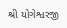શ્રી યોગેશ્વરજી